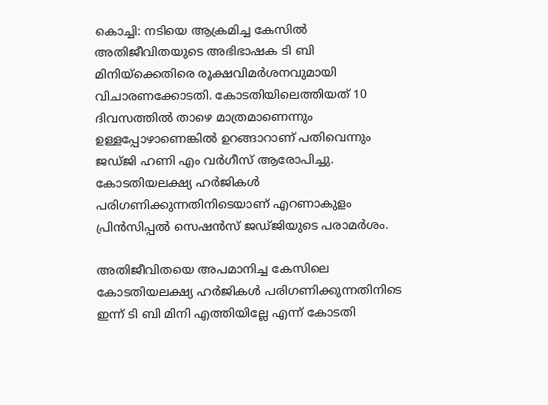കൊച്ചി: നടിയെ ആക്രമിച്ച കേസിൽ അതിജീവിതയുടെ അഭിഭാഷക ടി ബി മിനിയ്ക്കെതിരെ രൂക്ഷവിമർശനവുമായി വിചാരണക്കോടതി. കോടതിയിലെത്തിയത് 10 ദിവസത്തിൽ താഴെ മാത്രമാണെന്നും ഉള്ളപ്പോഴാണെങ്കിൽ ഉറങ്ങാറാണ് പതിവെന്നും ജഡ്ജി ഹണി എം വർഗീസ് ആരോപിച്ചു. കോടതിയലക്ഷ്യ ഹർജികൾ പരിഗണിക്കുന്നതിനിടെയാണ് എറണാകുളം പ്രിൻസിപ്പൽ സെഷൻസ് ജഡ്ജിയുടെ പരാമർശം.

അതിജീവിതയെ അപമാനിച്ച കേസിലെ കോടതിയലക്ഷ്യ ഹർജികൾ പരിഗണിക്കുന്നതിനിടെ ഇന്ന് ടി ബി മിനി എത്തിയില്ലേ എന്ന് കോടതി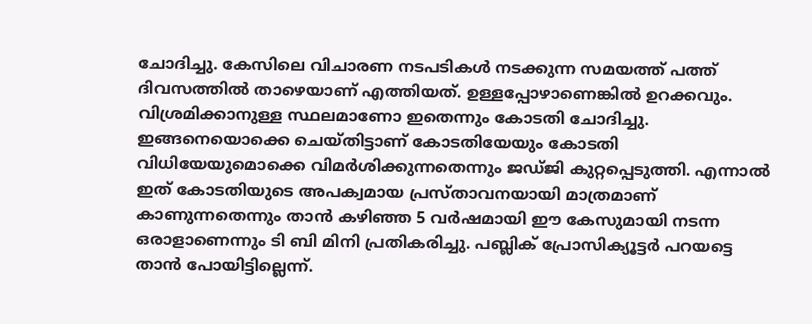ചോദിച്ചു. കേസിലെ വിചാരണ നടപടികൾ നടക്കുന്ന സമയത്ത് പത്ത് ദിവസത്തിൽ താഴെയാണ് എത്തിയത്. ഉള്ളപ്പോഴാണെങ്കിൽ ഉറക്കവും. വിശ്രമിക്കാനുള്ള സ്ഥലമാണോ ഇതെന്നും കോടതി ചോദിച്ചു. ഇങ്ങനെയൊക്കെ ചെയ്തിട്ടാണ് കോടതിയേയും കോടതി വിധിയേയുമൊക്കെ വിമർശിക്കുന്നതെന്നും ജഡ്ജി കുറ്റപ്പെടുത്തി. എന്നാൽ ഇത് കോടതിയുടെ അപക്വമായ പ്രസ്താവനയായി മാത്രമാണ് കാണുന്നതെന്നും താൻ കഴിഞ്ഞ 5 വർഷമായി ഈ കേസുമായി നടന്ന ഒരാളാണെന്നും ടി ബി മിനി പ്രതികരിച്ചു. പബ്ലിക് പ്രോസിക്യൂട്ടർ പറയട്ടെ താൻ പോയിട്ടില്ലെന്ന്.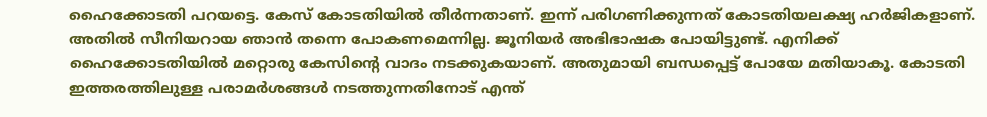ഹൈക്കോടതി പറയട്ടെ. കേസ് കോടതിയിൽ തീർന്നതാണ്. ഇന്ന് പരിഗണിക്കുന്നത് കോടതിയലക്ഷ്യ ഹർജികളാണ്. അതിൽ സീനിയറായ ഞാൻ തന്നെ പോകണമെന്നില്ല. ജൂനിയർ അഭിഭാഷക പോയിട്ടുണ്ട്. എനിക്ക് ഹൈക്കോടതിയിൽ മറ്റൊരു കേസിന്റെ വാദം നടക്കുകയാണ്. അതുമായി ബന്ധപ്പെട്ട് പോയേ മതിയാകൂ. കോടതി ഇത്തരത്തിലുള്ള പരാമർശങ്ങൾ നടത്തുന്നതിനോട് എന്ത്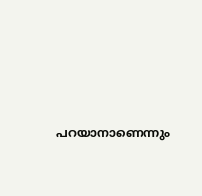പറയാനാണെന്നും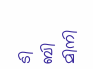ടി ബി മിനി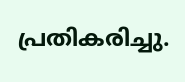പ്രതികരിച്ചു.